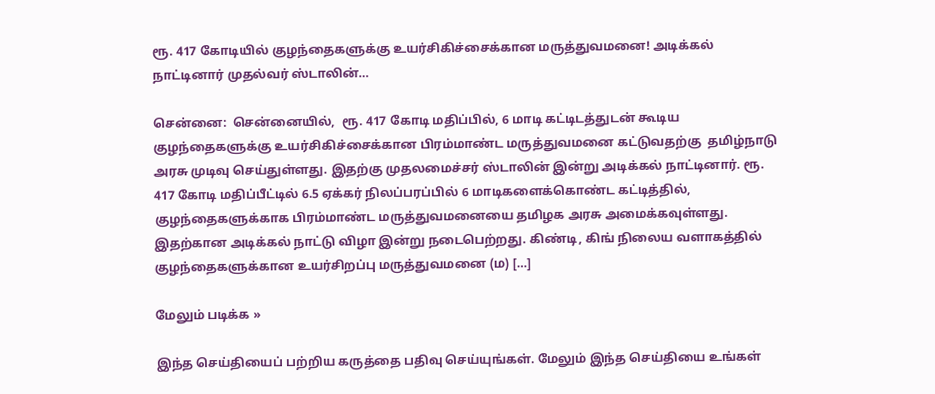ரூ. 417 கோடியில் குழந்தைகளுக்கு உயர்சிகிச்சைக்கான மருத்துவமனை! அடிக்கல் நாட்டினார் முதல்வர் ஸ்டாலின்…

சென்னை:  சென்னையில்,  ரூ. 417 கோடி மதிப்பில், 6 மாடி கட்டிடத்துடன் கூடிய குழந்தைகளுக்கு உயர்சிகிச்சைக்கான பிரம்மாண்ட மருத்துவமனை கட்டுவதற்கு  தமிழ்நாடு அரசு முடிவு செய்துள்ளது. இதற்கு முதலமைச்சர் ஸ்டாலின் இன்று அடிக்கல் நாட்டினார். ரூ. 417 கோடி மதிப்பீட்டில் 6.5 ஏக்கர் நிலப்பரப்பில் 6 மாடிகளைக்கொண்ட கட்டித்தில்,   குழந்தைகளுக்காக பிரம்மாண்ட மருத்துவமனையை தமிழக அரசு அமைக்கவுள்ளது. இதற்கான அடிக்கல் நாட்டு விழா இன்று நடைபெற்றது. கிண்டி, கிங் நிலைய வளாகத்தில் குழந்தைகளுக்கான உயர்சிறப்பு மருத்துவமனை (ம) […]

மேலும் படிக்க »

இந்த செய்தியைப் பற்றிய கருத்தை பதிவு செய்யுங்கள். மேலும் இந்த செய்தியை உங்கள்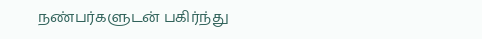நண்பர்களுடன் பகிர்ந்து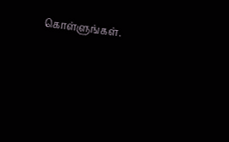கொள்ளுங்கள்.